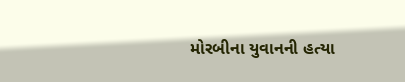મોરબીના યુવાનની હત્યા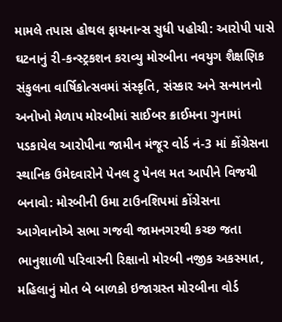મામલે તપાસ હોથલ ફાયનાન્સ સુધી પહોચી: આરોપી પાસે ઘટનાનું રી-કન્સ્ટ્રકશન કરાવ્યુ મોરબીના નવયુગ શૈક્ષણિક સંકુલના વાર્ષિકોત્સવમાં સંસ્કૃતિ, સંસ્કાર અને સન્માનનો અનોખો મેળાપ મોરબીમાં સાઈબર ક્રાઈમના ગુનામાં પડકાયેલ આરોપીના જામીન મંજૂર વોર્ડ નં-3 માં કોંગ્રેસના સ્થાનિક ઉમેદવારોને પેનલ ટુ પેનલ મત આપીને વિજયી બનાવો: મોરબીની ઉમા ટાઉનશિપમાં કોંગ્રેસના આગેવાનોએ સભા ગજવી જામનગરથી કચ્છ જતા ભાનુશાળી પરિવારની રિક્ષાનો મોરબી નજીક અકસ્માત, મહિલાનું મોત બે બાળકો ઇજાગ્રસ્ત મોરબીના વોર્ડ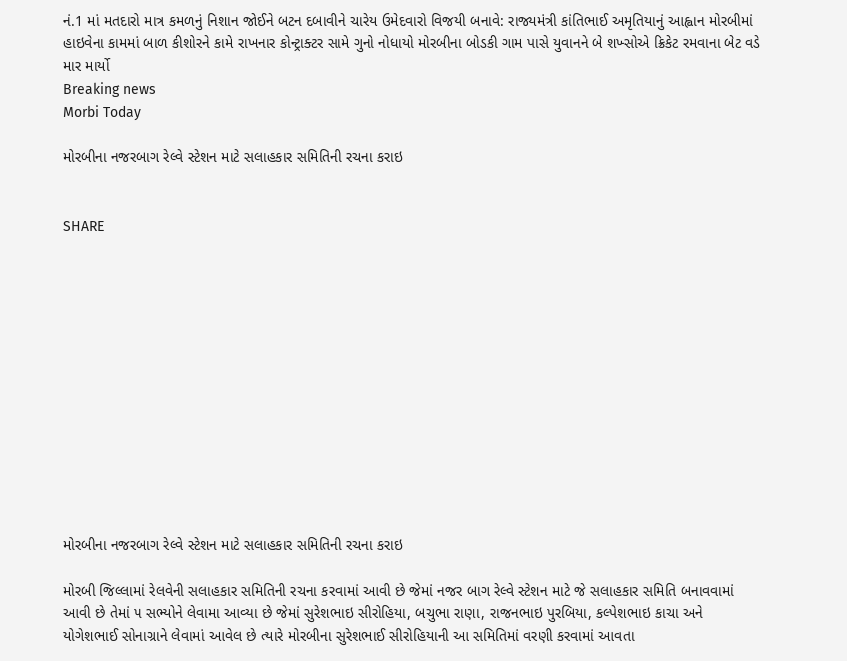નં.1 માં મતદારો માત્ર કમળનું નિશાન જોઈને બટન દબાવીને ચારેય ઉમેદવારો વિજયી બનાવે: રાજ્યમંત્રી કાંતિભાઈ અમૃતિયાનું આહ્વાન મોરબીમાં હાઇવેના કામમાં બાળ કીશોરને કામે રાખનાર કોન્ટ્રાક્ટર સામે ગુનો નોધાયો મોરબીના બોડકી ગામ પાસે યુવાનને બે શખ્સોએ ક્રિકેટ રમવાના બેટ વડે માર માર્યો
Breaking news
Morbi Today

મોરબીના નજરબાગ રેલ્વે સ્ટેશન માટે સલાહકાર સમિતિની રચના કરાઇ


SHARE













મોરબીના નજરબાગ રેલ્વે સ્ટેશન માટે સલાહકાર સમિતિની રચના કરાઇ

મોરબી જિલ્લામાં રેલવેની સલાહકાર સમિતિની રચના કરવામાં આવી છે જેમાં નજર બાગ રેલ્વે સ્ટેશન માટે જે સલાહકાર સમિતિ બનાવવામાં આવી છે તેમાં ૫ સભ્યોને લેવામા આવ્યા છે જેમાં સુરેશભાઇ સીરોહિયા, બચુભા રાણા, રાજનભાઇ પુરબિયા, કલ્પેશભાઇ કાચા અને યોગેશભાઈ સોનાગ્રાને લેવામાં આવેલ છે ત્યારે મોરબીના સુરેશભાઈ સીરોહિયાની આ સમિતિમાં વરણી કરવામાં આવતા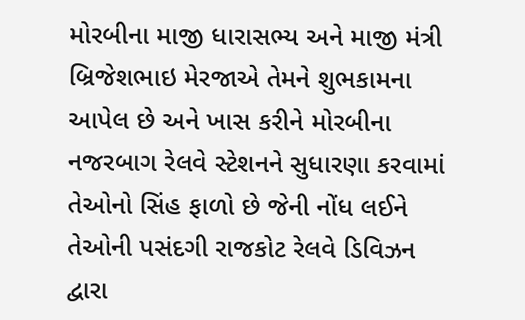મોરબીના માજી ધારાસભ્ય અને માજી મંત્રી બ્રિજેશભાઇ મેરજાએ તેમને શુભકામના આપેલ છે અને ખાસ કરીને મોરબીના નજરબાગ રેલવે સ્ટેશનને સુધારણા કરવામાં તેઓનો સિંહ ફાળો છે જેની નોંધ લઈને તેઓની પસંદગી રાજકોટ રેલવે ડિવિઝન દ્વારા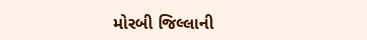મોરબી જિલ્લાની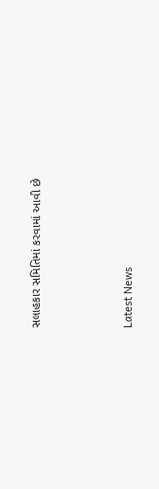સલાહકાર સમિતિમાં કરવામાં આવી છે






Latest News